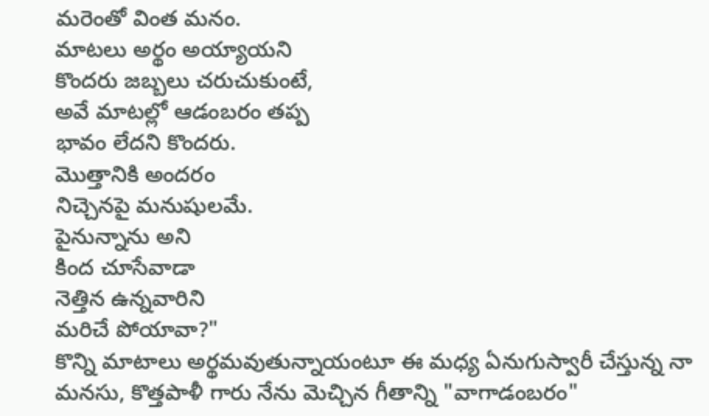మరెంతో వింత మనం.
మాటలు అర్థం అయ్యాయని
కొందరు జబ్బలు చరుచుకుంటే,
అవే మాటల్లో ఆడంబరం తప్ప
భావం లేదని కొందరు.
మొత్తానికి అందరం
నిచ్చెనపై మనుషులమే.
పైనున్నాను అని
కింద చూసేవాడా
నెత్తిన ఉన్నవారిని
మరిచే పోయావా?"
కొన్ని మాటాలు అర్థమవుతున్నాయంటూ ఈ మధ్య ఏనుగుస్వారీ చేస్తున్న నా మనసు, కొత్తపాళీ గారు నేను మెచ్చిన గీతాన్ని "వాగాడంబరం"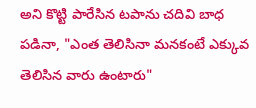అని కొట్టి పారేసిన టపాను చదివి బాధ పడినా, "ఎంత తెలిసినా మనకంటే ఎక్కువ తెలిసిన వారు ఉంటారు"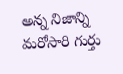అన్న నిజాన్ని మరోసారి గుర్తు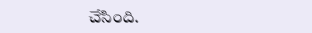చేసింది.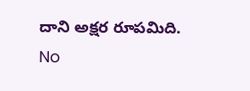దాని అక్షర రూపమిది.
No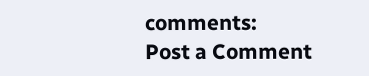comments:
Post a Comment